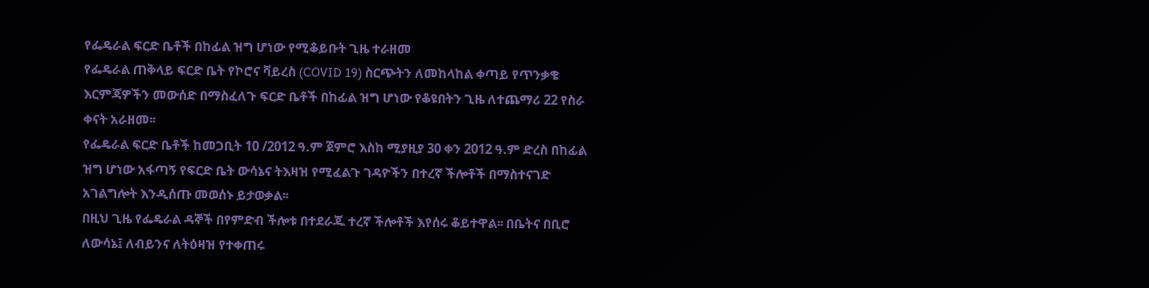የፌዴራል ፍርድ ቤቶች በከፊል ዝግ ሆነው የሚቆይቡት ጊዜ ተራዘመ
የፌዴራል ጠቅላይ ፍርድ ቤት የኮሮና ቫይረስ (COVID 19) ስርጭትን ለመከላከል ቀጣይ የጥንቃቄ እርምጃዎችን መውሰድ በማስፈለጉ ፍርድ ቤቶች በከፊል ዝግ ሆነው የቆዩበትን ጊዜ ለተጨማሪ 22 የስራ ቀናት አራዘመ፡፡
የፌዴራል ፍርድ ቤቶች ከመጋቢት 10 /2012 ዓ.ም ጀምሮ እስከ ሚያዚያ 30 ቀን 2012 ዓ.ም ድረስ በከፊል ዝግ ሆነው አፋጣኝ የፍርድ ቤት ውሳኔና ትእዛዝ የሚፈልጉ ገዳዮችን በተረኛ ችሎቶች በማስተናገድ አገልግሎት እንዲሰጡ መወሰኑ ይታወቃል፡፡
በዚህ ጊዜ የፌዴራል ዳኞች በየምድብ ችሎቱ በተደራጁ ተረኛ ችሎቶች እየሰሩ ቆይተዋል፡፡ በቤትና በቢሮ ለውሳኔ፤ ለብይንና ለትዕዛዝ የተቀጠሩ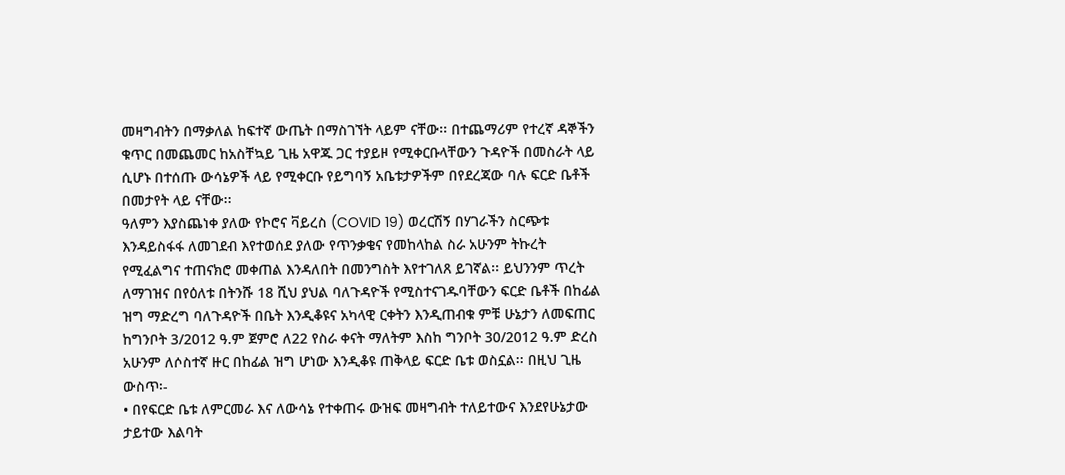መዛግብትን በማቃለል ከፍተኛ ውጤት በማስገኘት ላይም ናቸው፡፡ በተጨማሪም የተረኛ ዳኞችን ቁጥር በመጨመር ከአስቸኳይ ጊዜ አዋጁ ጋር ተያይዞ የሚቀርቡላቸውን ጉዳዮች በመስራት ላይ ሲሆኑ በተሰጡ ውሳኔዎች ላይ የሚቀርቡ የይግባኝ አቤቱታዎችም በየደረጃው ባሉ ፍርድ ቤቶች በመታየት ላይ ናቸው፡፡
ዓለምን እያስጨነቀ ያለው የኮሮና ቫይረስ (COVID 19) ወረርሽኝ በሃገራችን ስርጭቱ እንዳይስፋፋ ለመገደብ እየተወሰደ ያለው የጥንቃቄና የመከላከል ስራ አሁንም ትኩረት የሚፈልግና ተጠናክሮ መቀጠል እንዳለበት በመንግስት እየተገለጸ ይገኛል፡፡ ይህንንም ጥረት ለማገዝና በየዕለቱ በትንሹ 18 ሺህ ያህል ባለጉዳዮች የሚስተናገዱባቸውን ፍርድ ቤቶች በከፊል ዝግ ማድረግ ባለጉዳዮች በቤት እንዲቆዩና አካላዊ ርቀትን እንዲጠብቁ ምቹ ሁኔታን ለመፍጠር ከግንቦት 3/2012 ዓ.ም ጀምሮ ለ22 የስራ ቀናት ማለትም እስከ ግንቦት 30/2012 ዓ.ም ድረስ አሁንም ለሶስተኛ ዙር በከፊል ዝግ ሆነው እንዲቆዩ ጠቅላይ ፍርድ ቤቱ ወስኗል፡፡ በዚህ ጊዜ ውስጥ፡-
• በየፍርድ ቤቱ ለምርመራ እና ለውሳኔ የተቀጠሩ ውዝፍ መዛግብት ተለይተውና እንደየሁኔታው ታይተው እልባት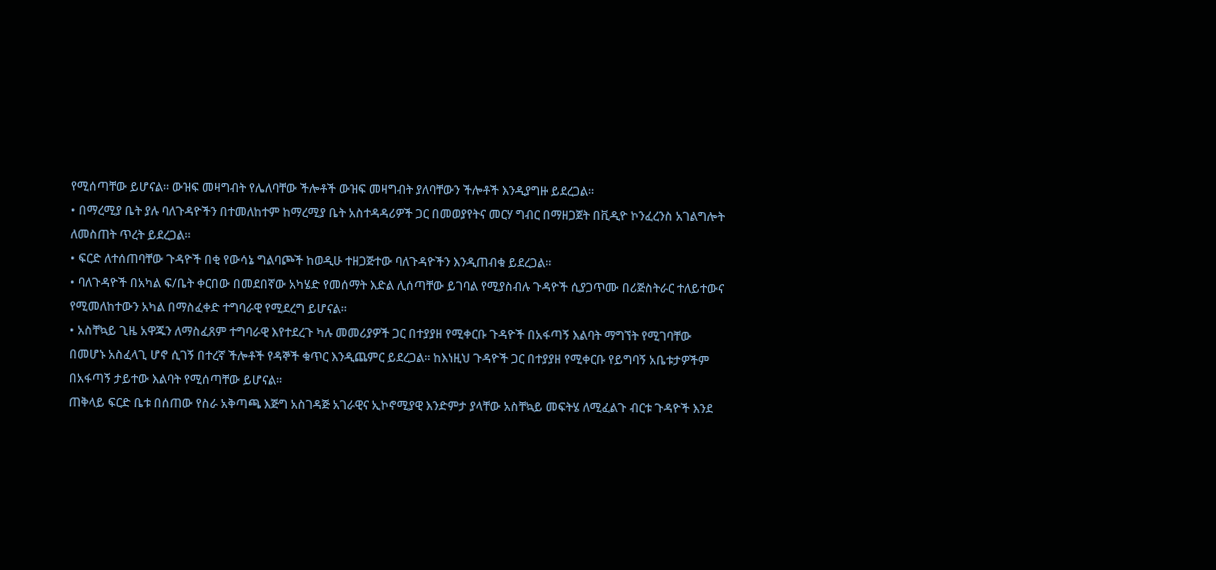የሚሰጣቸው ይሆናል፡፡ ውዝፍ መዛግብት የሌለባቸው ችሎቶች ውዝፍ መዛግብት ያለባቸውን ችሎቶች እንዲያግዙ ይደረጋል፡፡
• በማረሚያ ቤት ያሉ ባለጉዳዮችን በተመለከተም ከማረሚያ ቤት አስተዳዳሪዎች ጋር በመወያየትና መርሃ ግብር በማዘጋጀት በቪዲዮ ኮንፈረንስ አገልግሎት ለመስጠት ጥረት ይደረጋል፡፡
• ፍርድ ለተሰጠባቸው ጉዳዮች በቂ የውሳኔ ግልባጮች ከወዲሁ ተዘጋጅተው ባለጉዳዮችን እንዲጠብቁ ይደረጋል፡፡
• ባለጉዳዮች በአካል ፍ/ቤት ቀርበው በመደበኛው አካሄድ የመሰማት እድል ሊሰጣቸው ይገባል የሚያስብሉ ጉዳዮች ሲያጋጥሙ በሪጅስትራር ተለይተውና የሚመለከተውን አካል በማስፈቀድ ተግባራዊ የሚደረግ ይሆናል፡፡
• አስቸኳይ ጊዜ አዋጁን ለማስፈጸም ተግባራዊ እየተደረጉ ካሉ መመሪያዎች ጋር በተያያዘ የሚቀርቡ ጉዳዮች በአፋጣኝ እልባት ማግኘት የሚገባቸው በመሆኑ አስፈላጊ ሆኖ ሲገኝ በተረኛ ችሎቶች የዳኞች ቁጥር እንዲጨምር ይደረጋል፡፡ ከእነዚህ ጉዳዮች ጋር በተያያዘ የሚቀርቡ የይግባኝ አቤቱታዎችም በአፋጣኝ ታይተው እልባት የሚሰጣቸው ይሆናል፡፡
ጠቅላይ ፍርድ ቤቱ በሰጠው የስራ አቅጣጫ እጅግ አስገዳጅ አገራዊና ኢኮኖሚያዊ እንድምታ ያላቸው አስቸኳይ መፍትሄ ለሚፈልጉ ብርቱ ጉዳዮች እንደ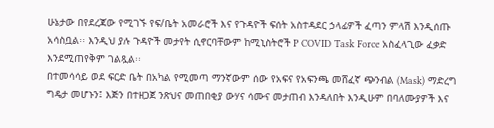ሁኔታው በየደረጃው የሚገኙ የፍ/ቤት አመራሮች እና የጉዳዮች ፍሰት አስተዳደር ኃላፊዎች ፈጣን ምላሽ እንዲሰጡ አሳስቧል፡፡ እንዲህ ያሉ ጉዳዮች መታየት ሲኖርባቸውም ከሚኒስትሮች P COVID Task Force አስፈላጊው ፈቃድ እንደሚጠየቅም ገልጿል፡፡
በተመሳሳይ ወደ ፍርድ ቤት በአካል የሚመጣ ማንኛውም ሰው የአፍና የአፍንጫ መሸፈኛ ጭንብል (Mask) ማድረግ ግዴታ መሆኑን፤ እጅን በተዘጋጀ ንጽህና መጠበቂያ ውሃና ሳሙና መታጠብ እንዳለበት እንዲሁም በባለሙያዎች እና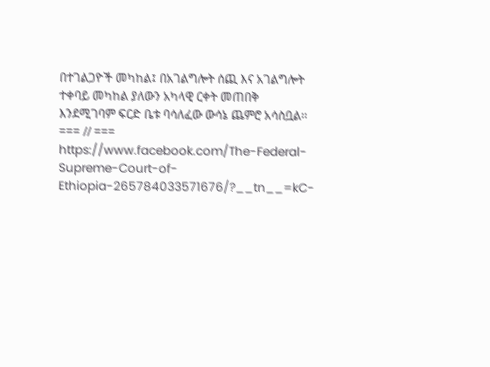በተገልጋዮች መካከል፤ በአገልግሎት ሰጪ እና አገልግሎት ተቀባይ መካከል ያለውን አካላዊ ርቀት መጠበቅ እንደሚገባም ፍርድ ቤቱ ባሳለፈው ውሳኔ ጨምሮ አሳስቧል፡፡
=== // ===
https://www.facebook.com/The-Federal-Supreme-Court-of-Ethiopia-265784033571676/?__tn__=kC-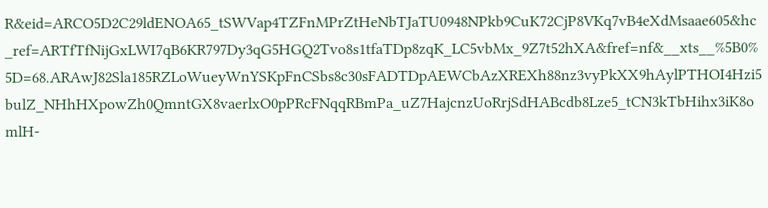R&eid=ARCO5D2C29ldENOA65_tSWVap4TZFnMPrZtHeNbTJaTU0948NPkb9CuK72CjP8VKq7vB4eXdMsaae605&hc_ref=ARTfTfNijGxLWI7qB6KR797Dy3qG5HGQ2Tvo8s1tfaTDp8zqK_LC5vbMx_9Z7t52hXA&fref=nf&__xts__%5B0%5D=68.ARAwJ82Sla185RZLoWueyWnYSKpFnCSbs8c30sFADTDpAEWCbAzXREXh88nz3vyPkXX9hAylPTHOI4Hzi5bulZ_NHhHXpowZh0QmntGX8vaerlxO0pPRcFNqqRBmPa_uZ7HajcnzUoRrjSdHABcdb8Lze5_tCN3kTbHihx3iK8omlH-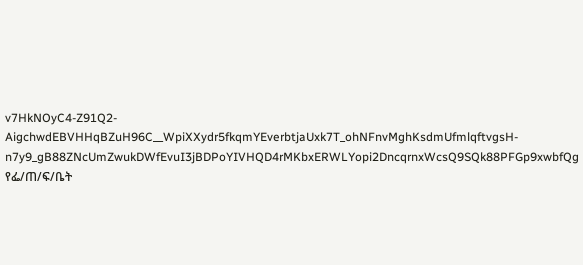v7HkNOyC4-Z91Q2-AigchwdEBVHHqBZuH96C__WpiXXydr5fkqmYEverbtjaUxk7T_ohNFnvMghKsdmUfmlqftvgsH-n7y9_gB88ZNcUmZwukDWfEvuI3jBDPoYIVHQD4rMKbxERWLYopi2DncqrnxWcsQ9SQk88PFGp9xwbfQg የፌ/ጠ/ፍ/ቤት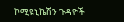ኮሚዩኒኬሽን ጉዳዮች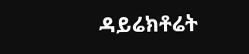ዳይሬክቶሬት